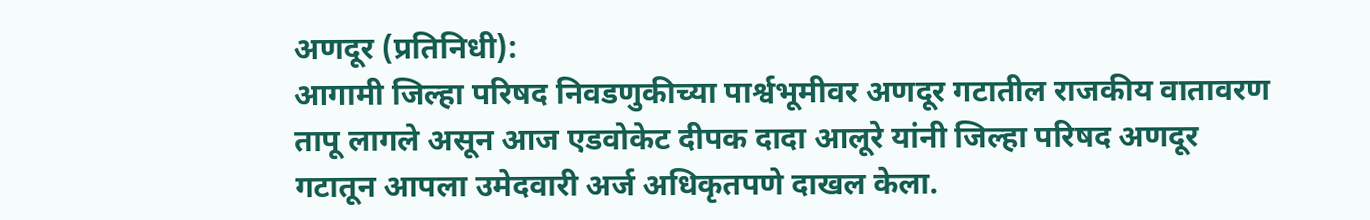अणदूर (प्रतिनिधी):
आगामी जिल्हा परिषद निवडणुकीच्या पार्श्वभूमीवर अणदूर गटातील राजकीय वातावरण तापू लागले असून आज एडवोकेट दीपक दादा आलूरे यांनी जिल्हा परिषद अणदूर गटातून आपला उमेदवारी अर्ज अधिकृतपणे दाखल केला.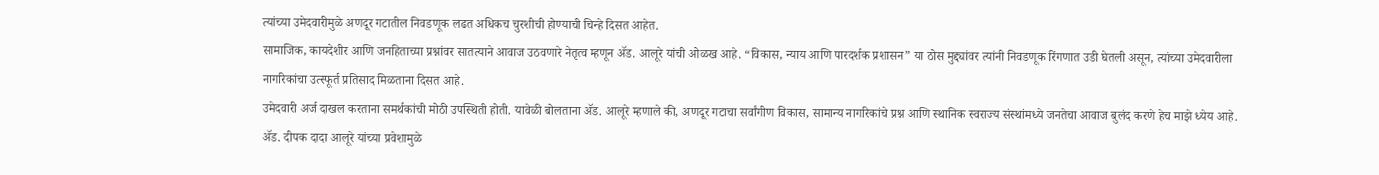त्यांच्या उमेदवारीमुळे अणदूर गटातील निवडणूक लढत अधिकच चुरशीची होण्याची चिन्हे दिसत आहेत.
सामाजिक, कायदेशीर आणि जनहिताच्या प्रश्नांवर सातत्याने आवाज उठवणारे नेतृत्व म्हणून ॲड. आलूरे यांची ओळख आहे. “विकास, न्याय आणि पारदर्शक प्रशासन” या ठोस मुद्द्यांवर त्यांनी निवडणूक रिंगणात उडी घेतली असून, त्यांच्या उमेदवारीला नागरिकांचा उत्स्फूर्त प्रतिसाद मिळताना दिसत आहे.
उमेदवारी अर्ज दाखल करताना समर्थकांची मोठी उपस्थिती होती. यावेळी बोलताना ॲड. आलूरे म्हणाले की, अणदूर गटाचा सर्वांगीण विकास, सामान्य नागरिकांचे प्रश्न आणि स्थानिक स्वराज्य संस्थांमध्ये जनतेचा आवाज बुलंद करणे हेच माझे ध्येय आहे.
ॲड. दीपक दादा आलूरे यांच्या प्रवेशामुळे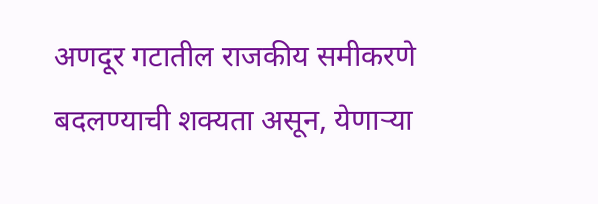अणदूर गटातील राजकीय समीकरणे बदलण्याची शक्यता असून, येणाऱ्या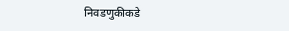निवडणुकीकडे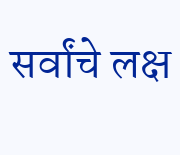सर्वांचे लक्ष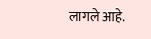लागले आहे.